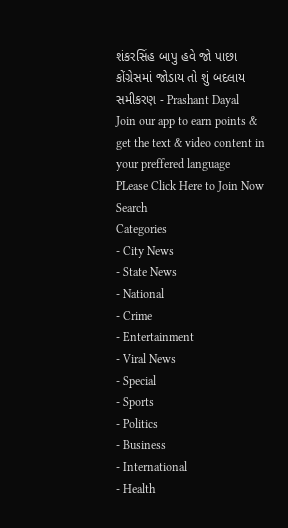શંકરસિંહ બાપુ હવે જો પાછા કોંગ્રેસમાં જોડાય તો શું બદલાય સમીકરણ - Prashant Dayal
Join our app to earn points & get the text & video content in your preffered language
PLease Click Here to Join Now
Search
Categories
- City News
- State News
- National
- Crime
- Entertainment
- Viral News
- Special
- Sports
- Politics
- Business
- International
- Health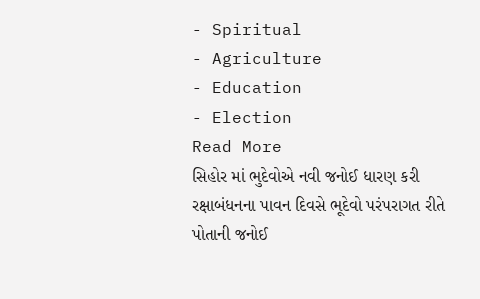- Spiritual
- Agriculture
- Education
- Election
Read More
સિહોર માં ભુદેવોએ નવી જનોઈ ધારણ કરી
રક્ષાબંધનના પાવન દિવસે ભૂદેવો પરંપરાગત રીતે પોતાની જનોઈ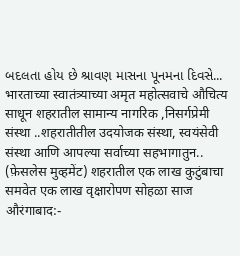બદલતા હોય છે શ્રાવણ માસના પૂનમના દિવસે...
भारताच्या स्वातंत्र्याच्या अमृत महोत्सवाचे औचित्य साधून शहरातील सामान्य नागरिक ,निसर्गप्रेमी संस्था ..शहरातीतील उदयोजक संस्था, स्वयंसेवी संस्था आणि आपल्या सर्वाच्या सहभागातुन..
(फ़ेसलेस मुव्हमेंट) शहरातील एक लाख कुटुंबाचा समवेत एक लाख वृक्षारोपण सोहळा साज
औरंगाबाद:-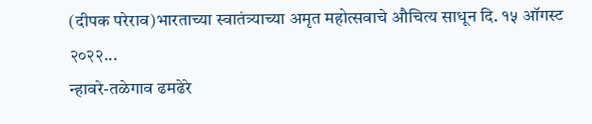(दीपक परेराव)भारताच्या स्वातंत्र्याच्या अमृत महोत्सवाचे औचित्य साधून दि. १५ ऑगस्ट २०२२...
न्हावरे-तळेगाव ढमढेरे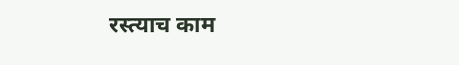रस्त्याच काम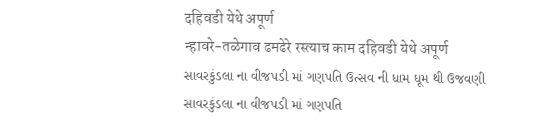दहिवडी येथे अपूर्ण
न्हावरे-तळेगाव ढमढेरे रस्त्याच काम दहिवडी येथे अपूर्ण
સાવરકુંડલા ના વીજપડી માં ગણપતિ ઉત્સવ ની ધામ ધૂમ થી ઉજવણી
સાવરકુંડલા ના વીજપડી માં ગણપતિ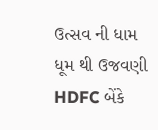ઉત્સવ ની ધામ ધૂમ થી ઉજવણી
HDFC બેંકે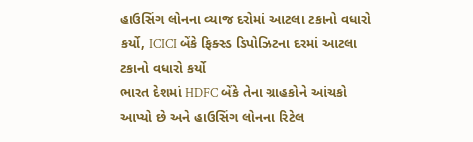હાઉસિંગ લોનના વ્યાજ દરોમાં આટલા ટકાનો વધારો કર્યો, ICICI બેંકે ફિક્સ્ડ ડિપોઝિટના દરમાં આટલા ટકાનો વધારો કર્યો
ભારત દેશમાં HDFC બેંકે તેના ગ્રાહકોને આંચકો આપ્યો છે અને હાઉસિંગ લોનના રિટેલ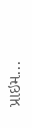પ્રાઇમ...